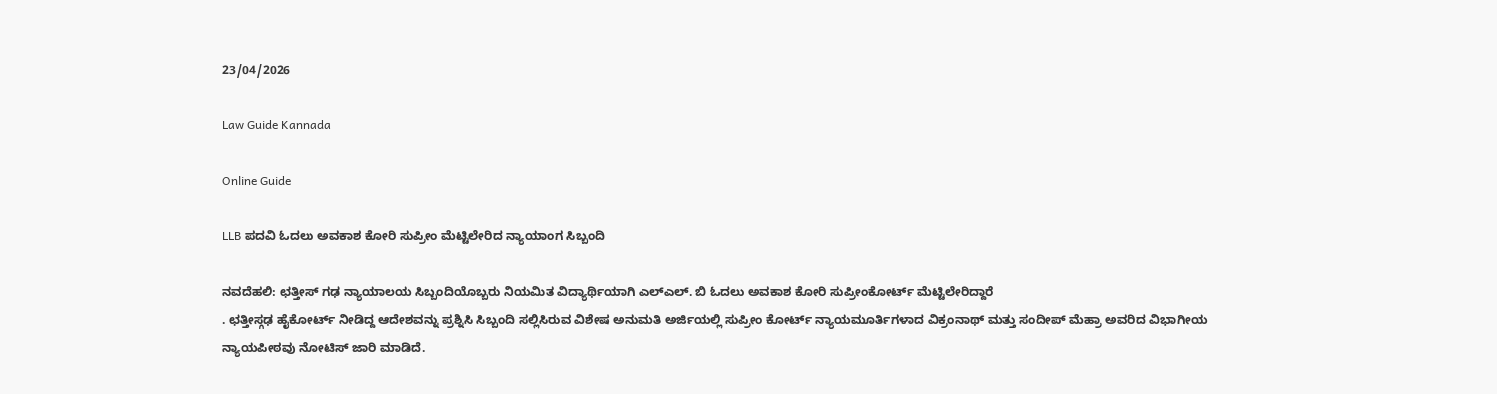23/04/2026

Law Guide Kannada

Online Guide

LLB ಪದವಿ ಓದಲು ಅವಕಾಶ ಕೋರಿ ಸುಪ್ರೀಂ ಮೆಟ್ಟಿಲೇರಿದ ನ್ಯಾಯಾಂಗ ಸಿಬ್ಬಂದಿ

ನವದೆಹಲಿ: ಛತ್ತೀಸ್ ಗಢ ನ್ಯಾಯಾಲಯ ಸಿಬ್ಬಂದಿಯೊಬ್ಬರು ನಿಯಮಿತ ವಿದ್ಯಾರ್ಥಿಯಾಗಿ ಎಲ್ಎಲ್. ಬಿ ಓದಲು ಅವಕಾಶ ಕೋರಿ ಸುಪ್ರೀಂಕೋರ್ಟ್ ಮೆಟ್ಟಿಲೇರಿದ್ದಾರೆ
. ಛತ್ತೀಸ್ಗಢ ಹೈಕೋರ್ಟ್ ನೀಡಿದ್ದ ಆದೇಶವನ್ನು ಪ್ರಶ್ನಿಸಿ ಸಿಬ್ಬಂದಿ ಸಲ್ಲಿಸಿರುವ ವಿಶೇಷ ಅನುಮತಿ ಅರ್ಜಿಯಲ್ಲಿ ಸುಪ್ರೀಂ ಕೋರ್ಟ್ ನ್ಯಾಯಮೂರ್ತಿಗಳಾದ ವಿಕ್ರಂನಾಥ್ ಮತ್ತು ಸಂದೀಪ್ ಮೆಹ್ರಾ ಅವರಿದ ವಿಭಾಗೀಯ ನ್ಯಾಯಪೀಠವು ನೋಟಿಸ್ ಜಾರಿ ಮಾಡಿದೆ.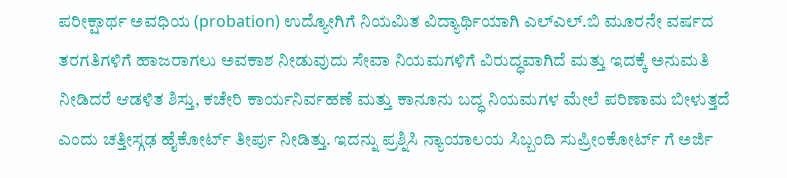ಪರೀಕ್ಷಾರ್ಥ ಅವಧಿಯ (probation) ಉದ್ಯೋಗಿಗೆ ನಿಯಮಿತ ವಿದ್ಯಾರ್ಥಿಯಾಗಿ ಎಲ್ಎಲ್.ಬಿ ಮೂರನೇ ವರ್ಷದ ತರಗತಿಗಳಿಗೆ ಹಾಜರಾಗಲು ಅವಕಾಶ ನೀಡುವುದು ಸೇವಾ ನಿಯಮಗಳಿಗೆ ವಿರುದ್ಧವಾಗಿದೆ ಮತ್ತು ಇದಕ್ಕೆ ಅನುಮತಿ ನೀಡಿದರೆ ಆಡಳಿತ ಶಿಸ್ತು, ಕಚೇರಿ ಕಾರ್ಯನಿರ್ವಹಣೆ ಮತ್ತು ಕಾನೂನು ಬದ್ಧ ನಿಯಮಗಳ ಮೇಲೆ ಪರಿಣಾಮ ಬೀಳುತ್ತದೆ ಎಂದು ಚತ್ತೀಸ್ಗಢ ಹೈಕೋರ್ಟ್ ತೀರ್ಪು ನೀಡಿತ್ತು. ಇದನ್ನು ಪ್ರಶ್ನಿಸಿ ನ್ಯಾಯಾಲಯ ಸಿಬ್ಬಂದಿ ಸುಪ್ರೀಂಕೋರ್ಟ್ ಗೆ ಅರ್ಜಿ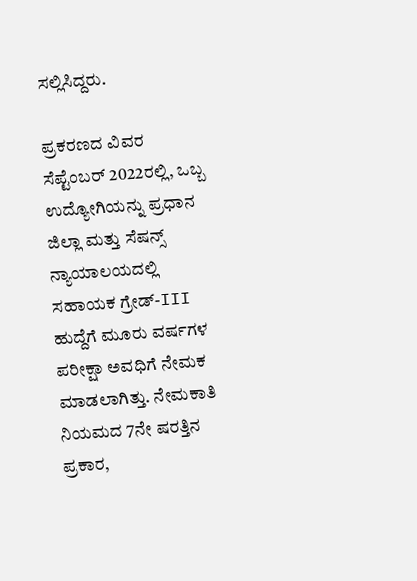ಸಲ್ಲಿಸಿದ್ದರು.

ಪ್ರಕರಣದ ವಿವರ
ಸೆಪ್ಟೆಂಬರ್ 2022ರಲ್ಲಿ, ಒಬ್ಬ ಉದ್ಯೋಗಿಯನ್ನು ಪ್ರಧಾನ ಜಿಲ್ಲಾ ಮತ್ತು ಸೆಷನ್ಸ್ ನ್ಯಾಯಾಲಯದಲ್ಲಿ ಸಹಾಯಕ ಗ್ರೇಡ್-III ಹುದ್ದೆಗೆ ಮೂರು ವರ್ಷಗಳ ಪರೀಕ್ಷಾ ಅವಧಿಗೆ ನೇಮಕ ಮಾಡಲಾಗಿತ್ತು. ನೇಮಕಾತಿ ನಿಯಮದ 7ನೇ ಷರತ್ತಿನ ಪ್ರಕಾರ,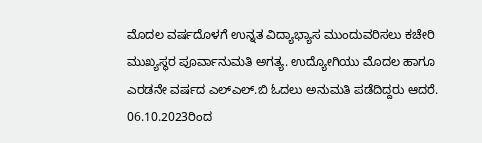ಮೊದಲ ವರ್ಷದೊಳಗೆ ಉನ್ನತ ವಿದ್ಯಾಭ್ಯಾಸ ಮುಂದುವರಿಸಲು ಕಚೇರಿ ಮುಖ್ಯಸ್ಥರ ಪೂರ್ವಾನುಮತಿ ಅಗತ್ಯ. ಉದ್ಯೋಗಿಯು ಮೊದಲ ಹಾಗೂ ಎರಡನೇ ವರ್ಷದ ಎಲ್ಎಲ್.ಬಿ ಓದಲು ಅನುಮತಿ ಪಡೆದಿದ್ದರು ಆದರೆ. 06.10.2023ರಿಂದ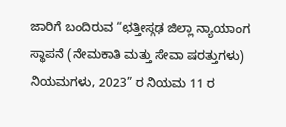ಜಾರಿಗೆ ಬಂದಿರುವ “ಛತ್ತೀಸ್ಗಢ ಜಿಲ್ಲಾ ನ್ಯಾಯಾಂಗ ಸ್ಥಾಪನೆ (ನೇಮಕಾತಿ ಮತ್ತು ಸೇವಾ ಷರತ್ತುಗಳು) ನಿಯಮಗಳು, 2023” ರ ನಿಯಮ 11 ರ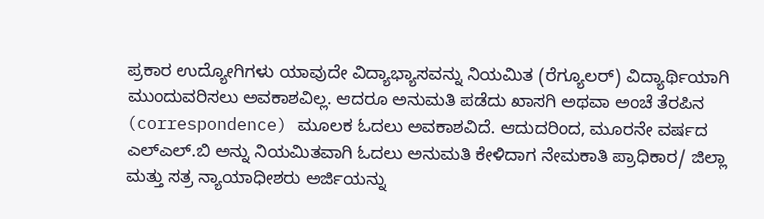ಪ್ರಕಾರ ಉದ್ಯೋಗಿಗಳು ಯಾವುದೇ ವಿದ್ಯಾಭ್ಯಾಸವನ್ನು ನಿಯಮಿತ (ರೆಗ್ಯೂಲರ್) ವಿದ್ಯಾರ್ಥಿಯಾಗಿ ಮುಂದುವರಿಸಲು ಅವಕಾಶವಿಲ್ಲ. ಆದರೂ ಅನುಮತಿ ಪಡೆದು ಖಾಸಗಿ ಅಥವಾ ಅಂಚೆ ತೆರಪಿನ (correspondence) ಮೂಲಕ ಓದಲು ಅವಕಾಶವಿದೆ. ಆದುದರಿಂದ, ಮೂರನೇ ವರ್ಷದ ಎಲ್ಎಲ್.ಬಿ ಅನ್ನು ನಿಯಮಿತವಾಗಿ ಓದಲು ಅನುಮತಿ ಕೇಳಿದಾಗ ನೇಮಕಾತಿ ಪ್ರಾಧಿಕಾರ/ ಜಿಲ್ಲಾ ಮತ್ತು ಸತ್ರ ನ್ಯಾಯಾಧೀಶರು ಅರ್ಜಿಯನ್ನು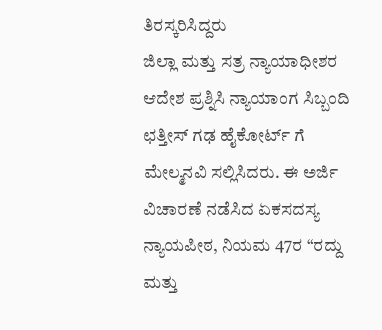ತಿರಸ್ಕರಿಸಿದ್ದರು
ಜಿಲ್ಲಾ ಮತ್ತು ಸತ್ರ ನ್ಯಾಯಾಧೀಶರ ಆದೇಶ ಪ್ರಶ್ನಿಸಿ ನ್ಯಾಯಾಂಗ ಸಿಬ್ಬಂದಿ ಛತ್ತೀಸ್ ಗಢ ಹೈಕೋರ್ಟ್ ಗೆ ಮೇಲ್ಮನವಿ ಸಲ್ಲಿಸಿದರು. ಈ ಅರ್ಜಿ ವಿಚಾರಣೆ ನಡೆಸಿದ ಏಕಸದಸ್ಯ ನ್ಯಾಯಪೀಠ, ನಿಯಮ 47ರ “ರದ್ದು ಮತ್ತು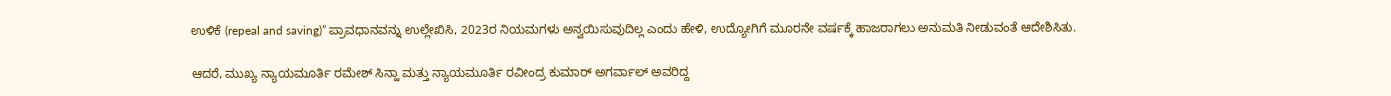ಉಳಿಕೆ (repeal and saving)” ಪ್ರಾವಧಾನವನ್ನು ಉಲ್ಲೇಖಿಸಿ, 2023ರ ನಿಯಮಗಳು ಅನ್ವಯಿಸುವುದಿಲ್ಲ ಎಂದು ಹೇಳಿ, ಉದ್ಯೋಗಿಗೆ ಮೂರನೇ ವರ್ಷಕ್ಕೆ ಹಾಜರಾಗಲು ಅನುಮತಿ ನೀಡುವಂತೆ ಆದೇಶಿಸಿತು.

ಆದರೆ, ಮುಖ್ಯ ನ್ಯಾಯಮೂರ್ತಿ ರಮೇಶ್ ಸಿನ್ಹಾ ಮತ್ತು ನ್ಯಾಯಮೂರ್ತಿ ರವೀಂದ್ರ ಕುಮಾರ್ ಅಗರ್ವಾಲ್ ಅವರಿದ್ದ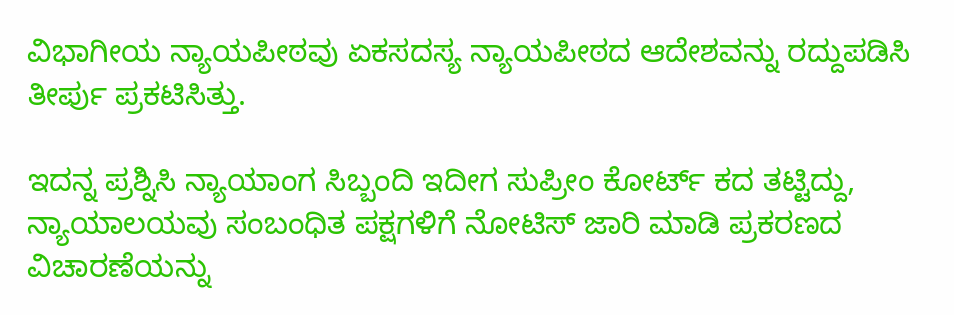ವಿಭಾಗೀಯ ನ್ಯಾಯಪೀಠವು ಏಕಸದಸ್ಯ ನ್ಯಾಯಪೀಠದ ಆದೇಶವನ್ನು ರದ್ದುಪಡಿಸಿ ತೀರ್ಪು ಪ್ರಕಟಿಸಿತ್ತು.

ಇದನ್ನ ಪ್ರಶ್ನಿಸಿ ನ್ಯಾಯಾಂಗ ಸಿಬ್ಬಂದಿ ಇದೀಗ ಸುಪ್ರೀಂ ಕೋರ್ಟ್ ಕದ ತಟ್ಟಿದ್ದು, ನ್ಯಾಯಾಲಯವು ಸಂಬಂಧಿತ ಪಕ್ಷಗಳಿಗೆ ನೋಟಿಸ್ ಜಾರಿ ಮಾಡಿ ಪ್ರಕರಣದ ವಿಚಾರಣೆಯನ್ನು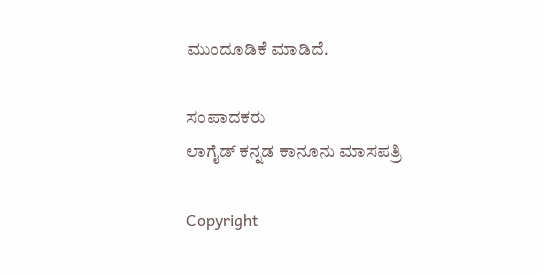ಮುಂದೂಡಿಕೆ ಮಾಡಿದೆ.

ಸಂಪಾದಕರು
ಲಾಗೈಡ್ ಕನ್ನಡ‌ ಕಾನೂನು ಮಾಸಪತ್ರಿ

Copyright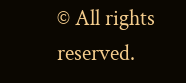© All rights reserved.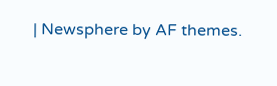| Newsphere by AF themes.